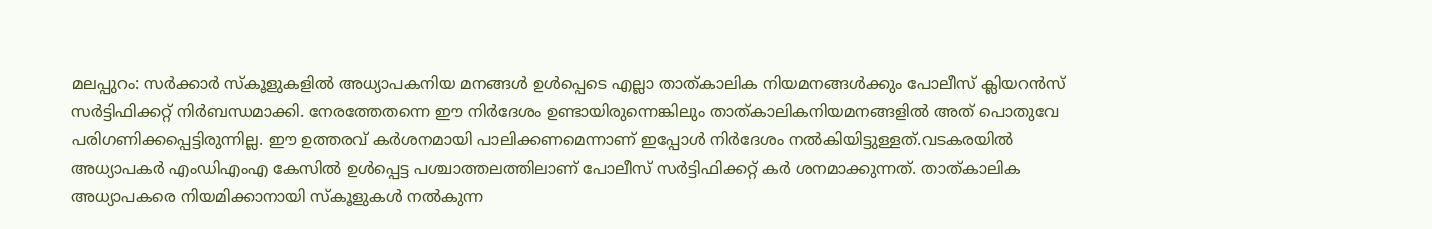മലപ്പുറം: സർക്കാർ സ്കൂളുകളിൽ അധ്യാപകനിയ മനങ്ങൾ ഉൾപ്പെടെ എല്ലാ താത്കാലിക നിയമനങ്ങൾക്കും പോലീസ് ക്ലിയറൻസ് സർട്ടിഫിക്കറ്റ് നിർബന്ധമാക്കി. നേരത്തേതന്നെ ഈ നിർദേശം ഉണ്ടായിരുന്നെങ്കിലും താത്കാലികനിയമനങ്ങളിൽ അത് പൊതുവേ പരിഗണിക്കപ്പെട്ടിരുന്നില്ല. ഈ ഉത്തരവ് കർശനമായി പാലിക്കണമെന്നാണ് ഇപ്പോൾ നിർദേശം നൽകിയിട്ടുള്ളത്.വടകരയിൽ അധ്യാപകർ എംഡിഎംഎ കേസിൽ ഉൾപ്പെട്ട പശ്ചാത്തലത്തിലാണ് പോലീസ് സർട്ടിഫിക്കറ്റ് കർ ശനമാക്കുന്നത്. താത്കാലിക അധ്യാപകരെ നിയമിക്കാനായി സ്കൂളുകൾ നൽകുന്ന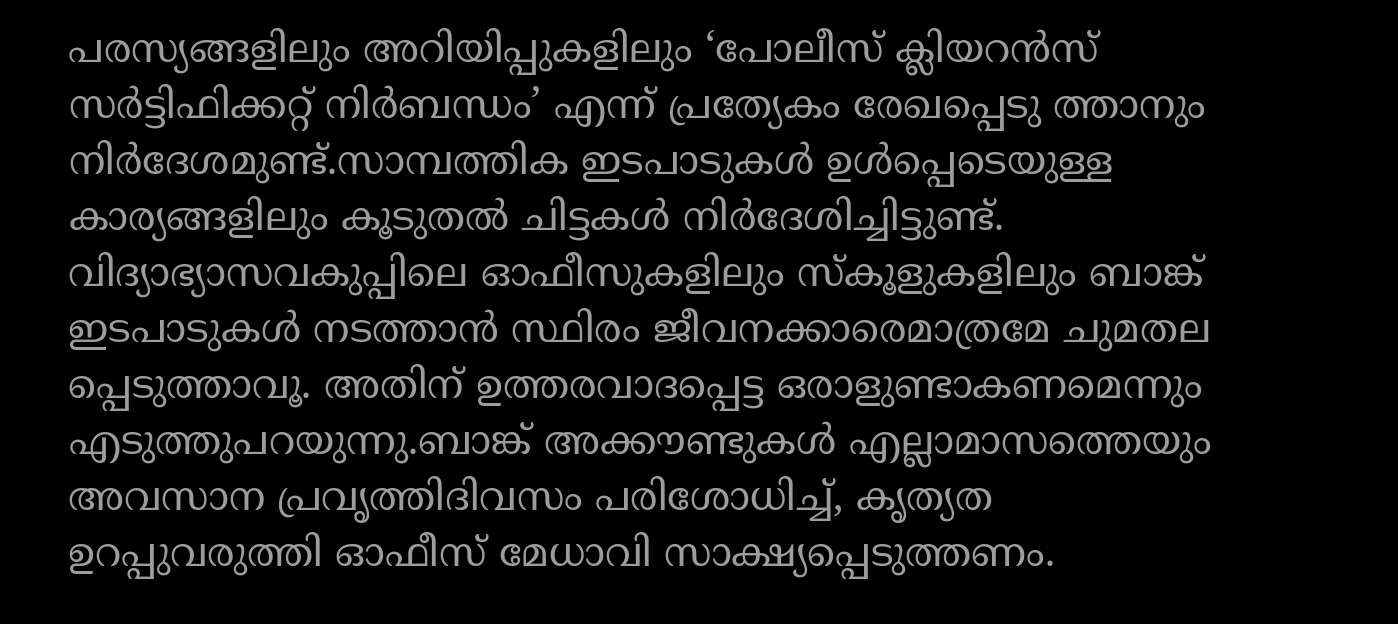പരസ്യങ്ങളിലും അറിയിപ്പുകളിലും ‘പോലീസ് ക്ലിയറൻസ് സർട്ടിഫിക്കറ്റ് നിർബന്ധം’ എന്ന് പ്രത്യേകം രേഖപ്പെടു ത്താനും നിർദേശമുണ്ട്.സാമ്പത്തിക ഇടപാടുകൾ ഉൾപ്പെടെയുള്ള കാര്യങ്ങളിലും കൂടുതൽ ചിട്ടകൾ നിർദേശിച്ചിട്ടുണ്ട്. വിദ്യാഭ്യാസവകുപ്പിലെ ഓഫീസുകളിലും സ്കൂളുകളിലും ബാങ്ക് ഇടപാടുകൾ നടത്താൻ സ്ഥിരം ജീവനക്കാരെമാത്രമേ ചുമതല പ്പെടുത്താവൂ. അതിന് ഉത്തരവാദപ്പെട്ട ഒരാളുണ്ടാകണമെന്നും എടുത്തുപറയുന്നു.ബാങ്ക് അക്കൗണ്ടുകൾ എല്ലാമാസത്തെയും അവസാന പ്രവൃത്തിദിവസം പരിശോധിച്ച്, കൃത്യത ഉറപ്പുവരുത്തി ഓഫീസ് മേധാവി സാക്ഷ്യപ്പെടുത്തണം.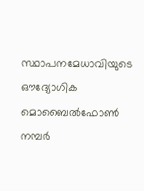സ്ഥാപനമേധാവിയുടെ ഔദ്യോഗിക മൊബൈൽഫോൺ നമ്പർ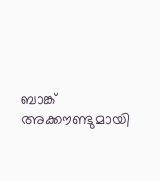ബാങ്ക് അക്കൗണ്ടുമായി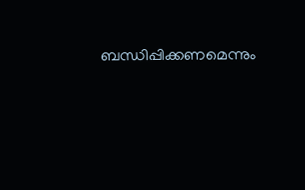ബന്ധിപ്പിക്കണമെന്നും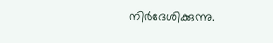നിർദേശിക്കുന്നു.